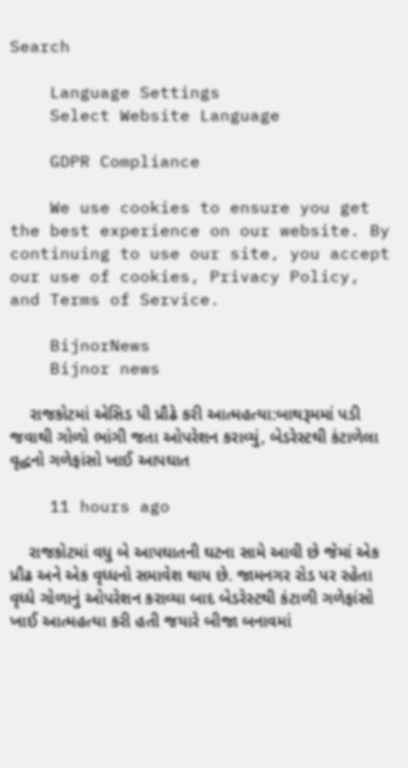Search

    Language Settings
    Select Website Language

    GDPR Compliance

    We use cookies to ensure you get the best experience on our website. By continuing to use our site, you accept our use of cookies, Privacy Policy, and Terms of Service.

    BijnorNews
    Bijnor news

    રાજકોટમાં એસિડ પી પ્રૌઢે કરી આત્મહત્યા:બાથરૂમમાં પડી જવાથી ગોળો ભાંગી જતા ઓપરેશન કરાવ્યું, બેડરેસ્ટથી કંટાળેલા વૃદ્ધનો ગળેફાંસો ખાઈ આપઘાત

    11 hours ago

    રાજકોટમાં વધુ બે આપઘાતની ઘટના સામે આવી છે જેમાં એક પ્રૌઢ અને એક વૃધ્ધનો સમાવેશ થાય છે. જામનગર રોડ પર રહેતા વૃધ્ધે ગોળાનું ઓપરેશન કરાવ્યા બાદ બેડરેસ્ટથી કંટાળી ગળેફાંસો ખાઈ આત્મહત્યા કરી હતી જયારે બીજા બનાવમાં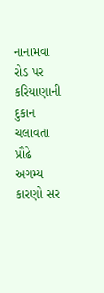નાનામવા રોડ પર કરિયાણાની દુકાન ચલાવતા પ્રૌઢે અગમ્ય કારણો સર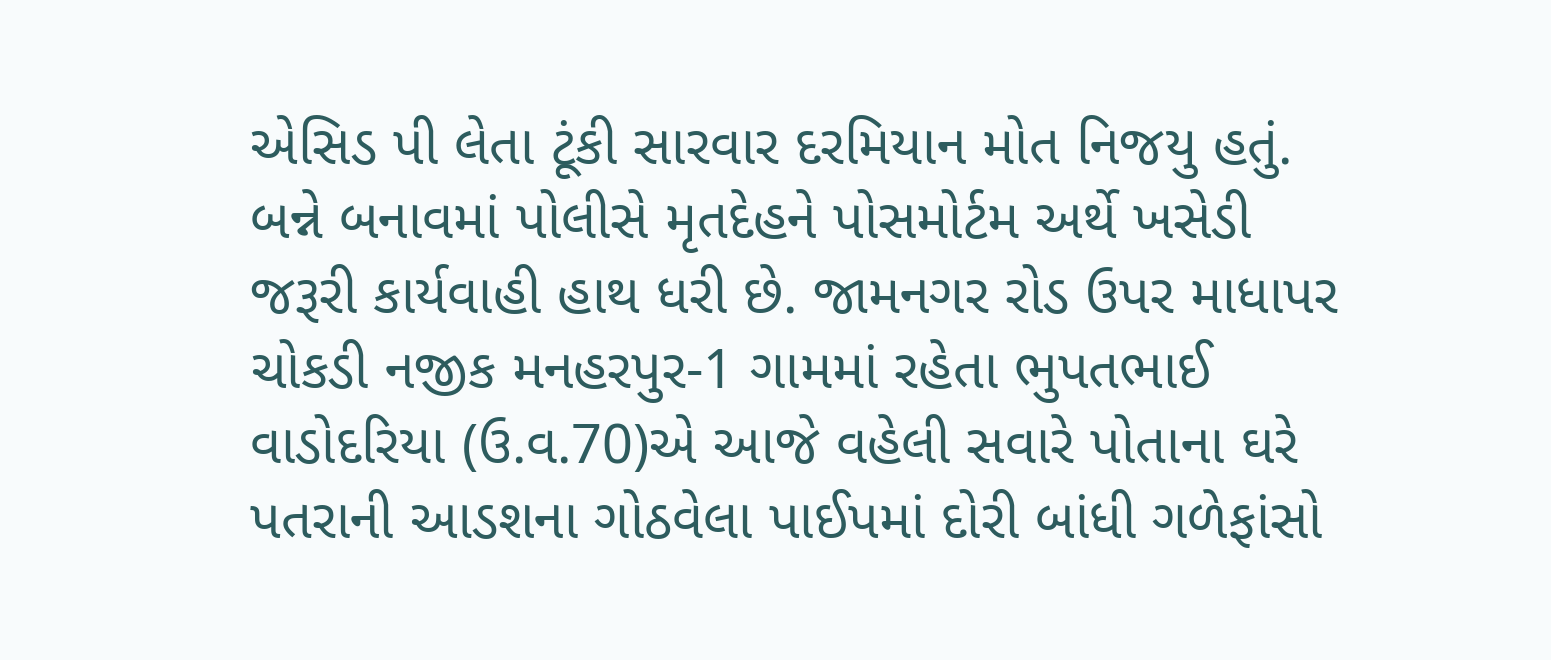એસિડ પી લેતા ટૂંકી સારવાર દરમિયાન મોત નિજયુ હતું. બન્ને બનાવમાં પોલીસે મૃતદેહને પોસમોર્ટમ અર્થે ખસેડી જરૂરી કાર્યવાહી હાથ ધરી છે. જામનગર રોડ ઉપર માધાપર ચોકડી નજીક મનહરપુર-1 ગામમાં રહેતા ભુપતભાઈ વાડોદરિયા (ઉ.વ.70)એ આજે વહેલી સવારે પોતાના ઘરે પતરાની આડશના ગોઠવેલા પાઈપમાં દોરી બાંધી ગળેફાંસો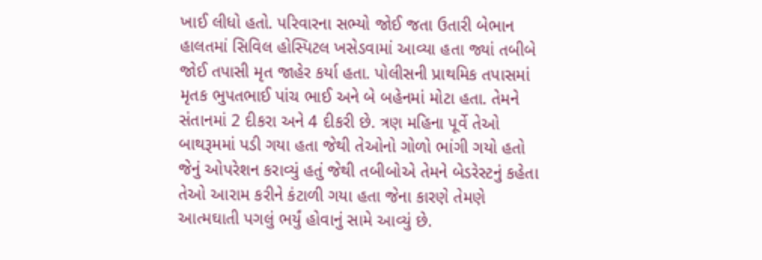ખાઈ લીધો હતો. પરિવારના સભ્યો જોઈ જતા ઉતારી બેભાન હાલતમાં સિવિલ હોસ્પિટલ ખસેડવામાં આવ્યા હતા જ્યાં તબીબે જોઈ તપાસી મૃત જાહેર કર્યા હતા. પોલીસની પ્રાથમિક તપાસમાં મૃતક ભુપતભાઈ પાંચ ભાઈ અને બે બહેનમાં મોટા હતા. તેમને સંતાનમાં 2 દીકરા અને 4 દીકરી છે. ત્રણ મહિના પૂર્વે તેઓ બાથરૂમમાં પડી ગયા હતા જેથી તેઓનો ગોળો ભાંગી ગયો હતો જેનું ઓપરેશન કરાવ્યું હતું જેથી તબીબોએ તેમને બેડરેસ્ટનું કહેતા તેઓ આરામ કરીને કંટાળી ગયા હતા જેના કારણે તેમણે આત્મઘાતી પગલું ભર્યું હોવાનું સામે આવ્યું છે.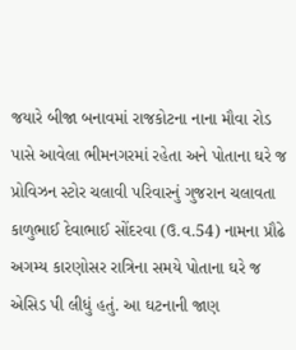જયારે બીજા બનાવમાં રાજકોટના નાના મૌવા રોડ પાસે આવેલા ભીમનગરમાં રહેતા અને પોતાના ઘરે જ પ્રોવિઝન સ્ટોર ચલાવી પરિવારનું ગુજરાન ચલાવતા કાળુભાઈ દેવાભાઈ સોંદરવા (ઉ.વ.54) નામના પ્રૌઢે અગમ્ય કારણોસર રાત્રિના સમયે પોતાના ઘરે જ એસિડ પી લીધું હતું. આ ઘટનાની જાણ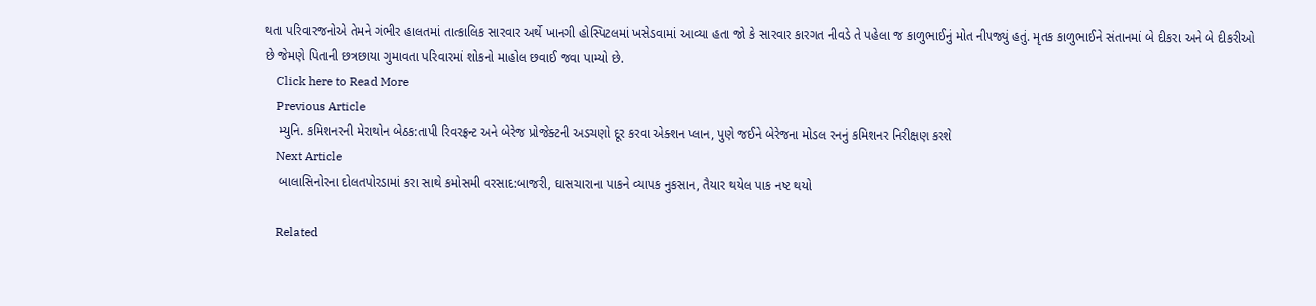થતા પરિવારજનોએ તેમને ગંભીર હાલતમાં તાત્કાલિક સારવાર અર્થે ખાનગી હોસ્પિટલમાં ખસેડવામાં આવ્યા હતા જો કે સારવાર કારગત નીવડે તે પહેલા જ કાળુભાઈનું મોત નીપજ્યું હતું. મૃતક કાળુભાઈને સંતાનમાં બે દીકરા અને બે દીકરીઓ છે જેમણે પિતાની છત્રછાયા ગુમાવતા પરિવારમાં શોકનો માહોલ છવાઈ જવા પામ્યો છે.
    Click here to Read More
    Previous Article
    મ્યુનિ. કમિશનરની મેરાથોન બેઠક:તાપી રિવરફ્રન્ટ અને બેરેજ પ્રોજેક્ટની અડચણો દૂર કરવા એક્શન પ્લાન, પુણે જઈને બેરેજના મોડલ રનનું કમિશનર નિરીક્ષણ કરશે
    Next Article
    બાલાસિનોરના દોલતપોરડામાં કરા સાથે કમોસમી વરસાદ:બાજરી, ઘાસચારાના પાકને વ્યાપક નુકસાન, તૈયાર થયેલ પાક નષ્ટ થયો

    Related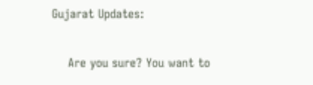Gujarat Updates:

    Are you sure? You want to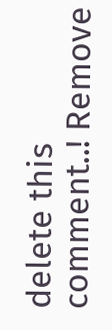delete this comment..! Remove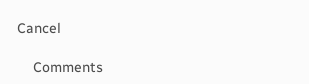Cancel

    Comments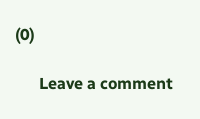(0)

      Leave a comment